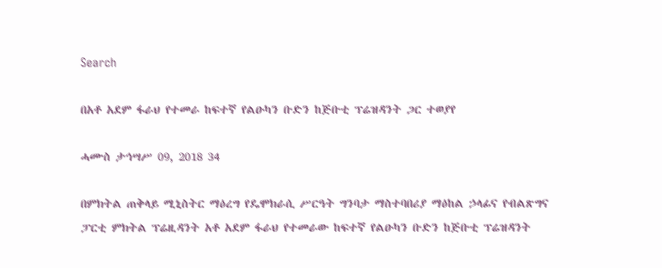Search

በአቶ አደም ፋራህ የተመራ ከፍተኛ የልዑካን ቡድን ከጅቡቲ ፕሬዝዳንት ጋር ተወያየ

ሓሙስ ታኅሣሥ 09, 2018 34

በምክትል ጠቅላይ ሚኒስትር ማዕረግ የዴሞክራሲ ሥርዓት ግንባታ ማስተባበሪያ ማዕከል ኃላፊና የብልጽግና ፓርቲ ምክትል ፕሬዚዳንት አቶ አደም ፋራህ የተመራው ከፍተኛ የልዑካን ቡድን ከጅቡቲ ፕሬዝዳንት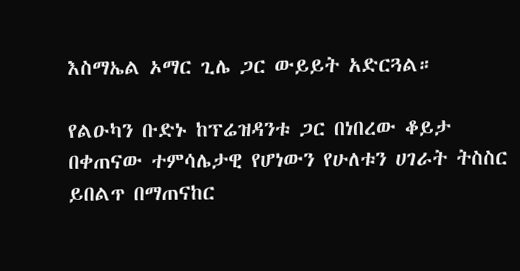እስማኤል ኦማር ጊሌ ጋር ውይይት አድርጓል።

የልዑካን ቡድኑ ከፕሬዝዳንቱ ጋር በነበረው ቆይታ በቀጠናው ተምሳሌታዊ የሆነውን የሁለቱን ሀገራት ትስስር ይበልጥ በማጠናከር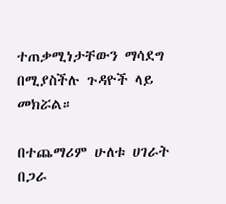ተጠቃሚነታቸውን ማሳደግ በሚያስችሉ ጉዳዮች ላይ መክሯል።

በተጨማሪም ሁለቱ ሀገራት በጋራ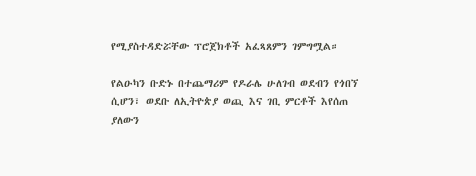የሚያስተዳድሯቸው ፕሮጀክቶች አፈጻጸምን ገምግሟል።

የልዑካን ቡድኑ በተጨማሪም የዶራሌ ሁለገብ ወደብን የጎበኘ ሲሆን፣ ወደቡ ለኢትዮጵያ ወጪ እና ገቢ ምርቶች እየሰጠ ያለውን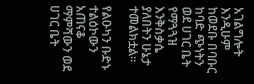አገልግሎት እንዲሁም ከወደቡ በባቡር ከባድ ጭነትን ወደ ሀገር ቤት የማጓጓዝ እንቅስቃሴ ያለበትን ሁኔታ ተመልክቷል።

የልዑካን ቡድኑ ተልዕኮውን አጠናቆ ማምሻውን ወደ ሀገር ቤት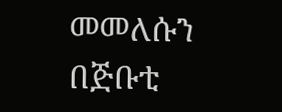መመለሱን በጅቡቲ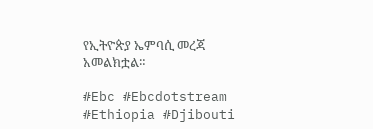የኢትዮጵያ ኤምባሲ መረጃ አመልክቷል።

#Ebc #Ebcdotstream #Ethiopia #Djibouti